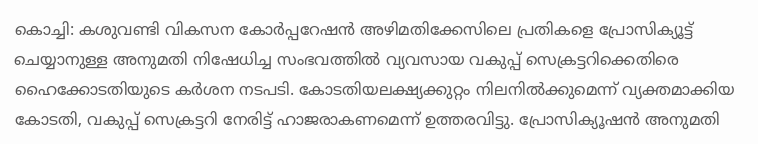കൊച്ചി: കശുവണ്ടി വികസന കോർപ്പറേഷൻ അഴിമതിക്കേസിലെ പ്രതികളെ പ്രോസിക്യൂട്ട് ചെയ്യാനുള്ള അനുമതി നിഷേധിച്ച സംഭവത്തിൽ വ്യവസായ വകുപ്പ് സെക്രട്ടറിക്കെതിരെ ഹൈക്കോടതിയുടെ കർശന നടപടി. കോടതിയലക്ഷ്യക്കുറ്റം നിലനിൽക്കുമെന്ന് വ്യക്തമാക്കിയ കോടതി, വകുപ്പ് സെക്രട്ടറി നേരിട്ട് ഹാജരാകണമെന്ന് ഉത്തരവിട്ടു. പ്രോസിക്യൂഷൻ അനുമതി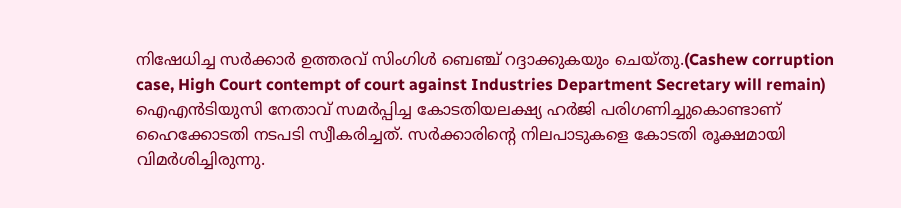നിഷേധിച്ച സർക്കാർ ഉത്തരവ് സിംഗിൾ ബെഞ്ച് റദ്ദാക്കുകയും ചെയ്തു.(Cashew corruption case, High Court contempt of court against Industries Department Secretary will remain)
ഐഎൻടിയുസി നേതാവ് സമർപ്പിച്ച കോടതിയലക്ഷ്യ ഹർജി പരിഗണിച്ചുകൊണ്ടാണ് ഹൈക്കോടതി നടപടി സ്വീകരിച്ചത്. സർക്കാരിന്റെ നിലപാടുകളെ കോടതി രൂക്ഷമായി വിമർശിച്ചിരുന്നു.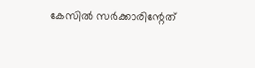കേസിൽ സർക്കാരിന്റേത്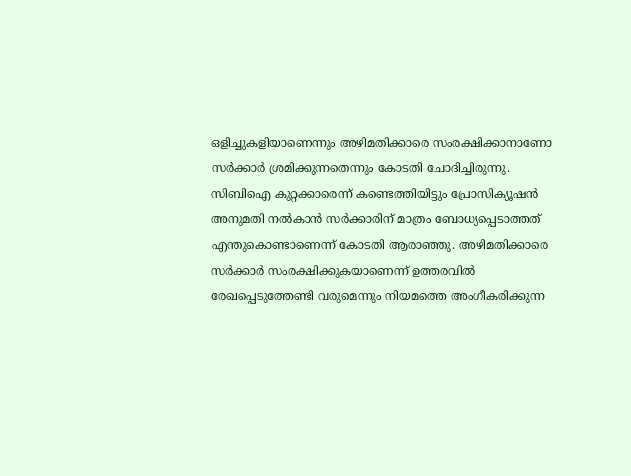ഒളിച്ചുകളിയാണെന്നും അഴിമതിക്കാരെ സംരക്ഷിക്കാനാണോ സർക്കാർ ശ്രമിക്കുന്നതെന്നും കോടതി ചോദിച്ചിരുന്നു.
സിബിഐ കുറ്റക്കാരെന്ന് കണ്ടെത്തിയിട്ടും പ്രോസിക്യൂഷൻ അനുമതി നൽകാൻ സർക്കാരിന് മാത്രം ബോധ്യപ്പെടാത്തത് എന്തുകൊണ്ടാണെന്ന് കോടതി ആരാഞ്ഞു. അഴിമതിക്കാരെ സർക്കാർ സംരക്ഷിക്കുകയാണെന്ന് ഉത്തരവിൽ രേഖപ്പെടുത്തേണ്ടി വരുമെന്നും നിയമത്തെ അംഗീകരിക്കുന്ന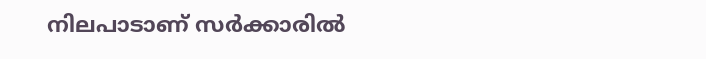നിലപാടാണ് സർക്കാരിൽ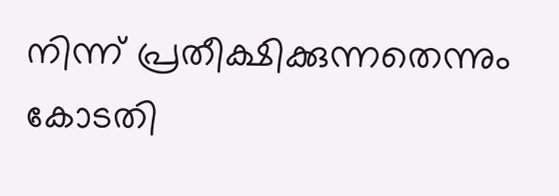നിന്ന് പ്രതീക്ഷിക്കുന്നതെന്നും കോടതി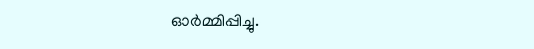ഓർമ്മിപ്പിച്ചു.